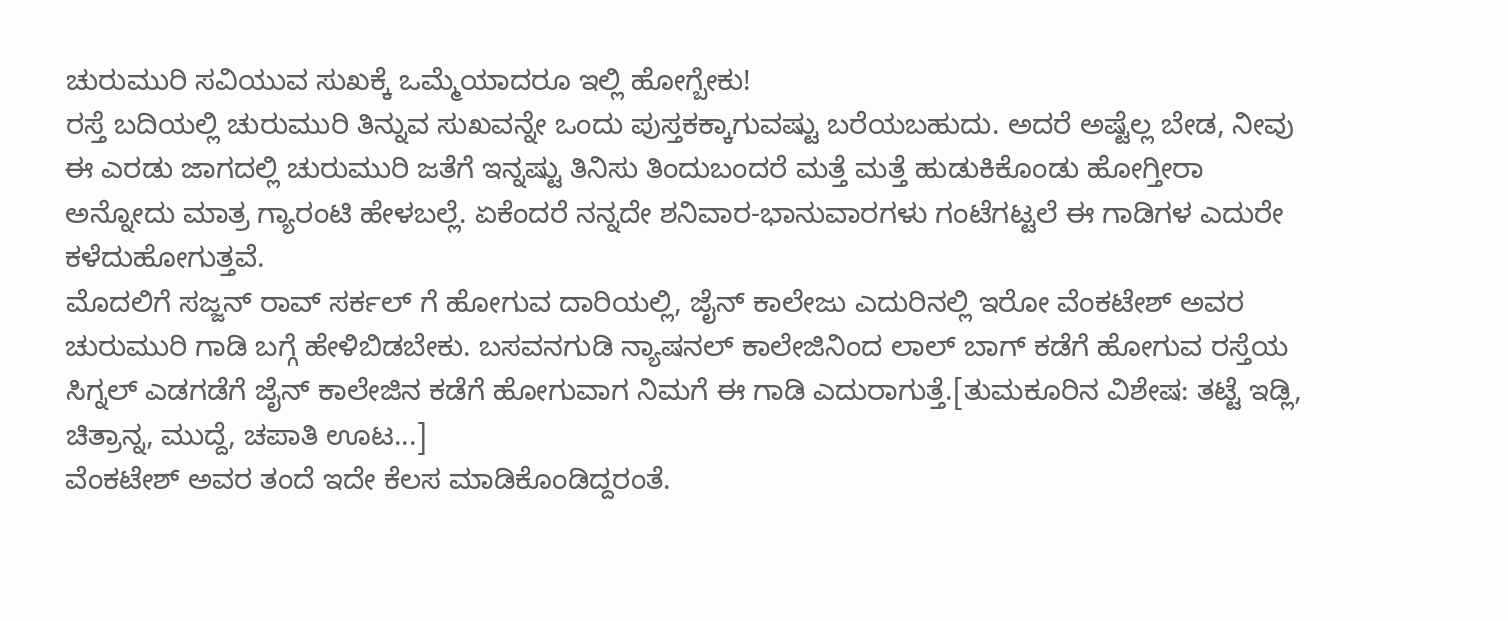ಚುರುಮುರಿ ಸವಿಯುವ ಸುಖಕ್ಕೆ ಒಮ್ಮೆಯಾದರೂ ಇಲ್ಲಿ ಹೋಗ್ಬೇಕು!
ರಸ್ತೆ ಬದಿಯಲ್ಲಿ ಚುರುಮುರಿ ತಿನ್ನುವ ಸುಖವನ್ನೇ ಒಂದು ಪುಸ್ತಕಕ್ಕಾಗುವಷ್ಟು ಬರೆಯಬಹುದು. ಅದರೆ ಅಷ್ಟೆಲ್ಲ ಬೇಡ, ನೀವು ಈ ಎರಡು ಜಾಗದಲ್ಲಿ ಚುರುಮುರಿ ಜತೆಗೆ ಇನ್ನಷ್ಟು ತಿನಿಸು ತಿಂದುಬಂದರೆ ಮತ್ತೆ ಮತ್ತೆ ಹುಡುಕಿಕೊಂಡು ಹೋಗ್ತೀರಾ ಅನ್ನೋದು ಮಾತ್ರ ಗ್ಯಾರಂಟಿ ಹೇಳಬಲ್ಲೆ. ಏಕೆಂದರೆ ನನ್ನದೇ ಶನಿವಾರ-ಭಾನುವಾರಗಳು ಗಂಟೆಗಟ್ಟಲೆ ಈ ಗಾಡಿಗಳ ಎದುರೇ ಕಳೆದುಹೋಗುತ್ತವೆ.
ಮೊದಲಿಗೆ ಸಜ್ಜನ್ ರಾವ್ ಸರ್ಕಲ್ ಗೆ ಹೋಗುವ ದಾರಿಯಲ್ಲಿ, ಜೈನ್ ಕಾಲೇಜು ಎದುರಿನಲ್ಲಿ ಇರೋ ವೆಂಕಟೇಶ್ ಅವರ ಚುರುಮುರಿ ಗಾಡಿ ಬಗ್ಗೆ ಹೇಳಿಬಿಡಬೇಕು. ಬಸವನಗುಡಿ ನ್ಯಾಷನಲ್ ಕಾಲೇಜಿನಿಂದ ಲಾಲ್ ಬಾಗ್ ಕಡೆಗೆ ಹೋಗುವ ರಸ್ತೆಯ ಸಿಗ್ನಲ್ ಎಡಗಡೆಗೆ ಜೈನ್ ಕಾಲೇಜಿನ ಕಡೆಗೆ ಹೋಗುವಾಗ ನಿಮಗೆ ಈ ಗಾಡಿ ಎದುರಾಗುತ್ತೆ.[ತುಮಕೂರಿನ ವಿಶೇಷ: ತಟ್ಟೆ ಇಡ್ಲಿ, ಚಿತ್ರಾನ್ನ, ಮುದ್ದೆ, ಚಪಾತಿ ಊಟ...]
ವೆಂಕಟೇಶ್ ಅವರ ತಂದೆ ಇದೇ ಕೆಲಸ ಮಾಡಿಕೊಂಡಿದ್ದರಂತೆ.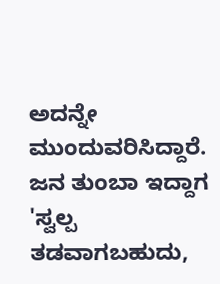ಅದನ್ನೇ ಮುಂದುವರಿಸಿದ್ದಾರೆ. ಜನ ತುಂಬಾ ಇದ್ದಾಗ 'ಸ್ವಲ್ಪ ತಡವಾಗಬಹುದು,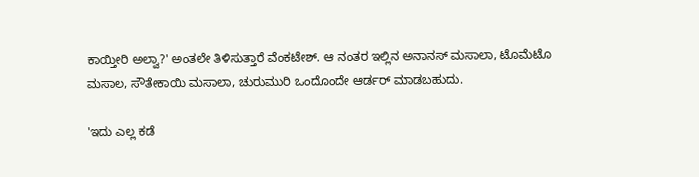ಕಾಯ್ತೀರಿ ಅಲ್ವಾ?' ಅಂತಲೇ ತಿಳಿಸುತ್ತಾರೆ ವೆಂಕಟೇಶ್. ಆ ನಂತರ ಇಲ್ಲಿನ ಅನಾನಸ್ ಮಸಾಲಾ, ಟೊಮೆಟೊ ಮಸಾಲ, ಸೌತೇಕಾಯಿ ಮಸಾಲಾ, ಚುರುಮುರಿ ಒಂದೊಂದೇ ಆರ್ಡರ್ ಮಾಡಬಹುದು.

'ಇದು ಎಲ್ಲ ಕಡೆ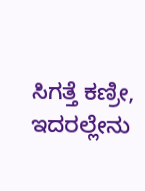ಸಿಗತ್ತೆ ಕಣ್ರೀ, ಇದರಲ್ಲೇನು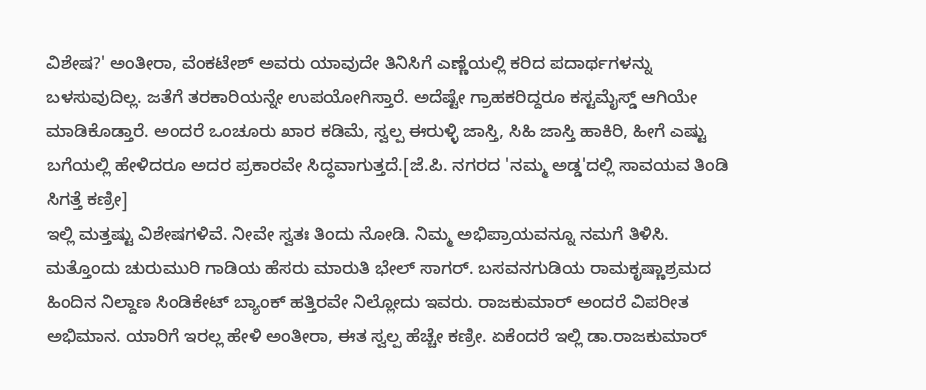ವಿಶೇಷ?' ಅಂತೀರಾ, ವೆಂಕಟೇಶ್ ಅವರು ಯಾವುದೇ ತಿನಿಸಿಗೆ ಎಣ್ಣೆಯಲ್ಲಿ ಕರಿದ ಪದಾರ್ಥಗಳನ್ನು ಬಳಸುವುದಿಲ್ಲ. ಜತೆಗೆ ತರಕಾರಿಯನ್ನೇ ಉಪಯೋಗಿಸ್ತಾರೆ. ಅದೆಷ್ಟೇ ಗ್ರಾಹಕರಿದ್ದರೂ ಕಸ್ಟಮೈಸ್ಡ್ ಆಗಿಯೇ ಮಾಡಿಕೊಡ್ತಾರೆ. ಅಂದರೆ ಒಂಚೂರು ಖಾರ ಕಡಿಮೆ, ಸ್ವಲ್ಪ ಈರುಳ್ಳಿ ಜಾಸ್ತಿ, ಸಿಹಿ ಜಾಸ್ತಿ ಹಾಕಿರಿ, ಹೀಗೆ ಎಷ್ಟು ಬಗೆಯಲ್ಲಿ ಹೇಳಿದರೂ ಅದರ ಪ್ರಕಾರವೇ ಸಿದ್ಧವಾಗುತ್ತದೆ.[ಜೆ.ಪಿ. ನಗರದ 'ನಮ್ಮ ಅಡ್ಡ'ದಲ್ಲಿ ಸಾವಯವ ತಿಂಡಿ ಸಿಗತ್ತೆ ಕಣ್ರೀ]
ಇಲ್ಲಿ ಮತ್ತಷ್ಟು ವಿಶೇಷಗಳಿವೆ. ನೀವೇ ಸ್ವತಃ ತಿಂದು ನೋಡಿ. ನಿಮ್ಮ ಅಭಿಪ್ರಾಯವನ್ನೂ ನಮಗೆ ತಿಳಿಸಿ.
ಮತ್ತೊಂದು ಚುರುಮುರಿ ಗಾಡಿಯ ಹೆಸರು ಮಾರುತಿ ಭೇಲ್ ಸಾಗರ್. ಬಸವನಗುಡಿಯ ರಾಮಕೃಷ್ಣಾಶ್ರಮದ ಹಿಂದಿನ ನಿಲ್ದಾಣ ಸಿಂಡಿಕೇಟ್ ಬ್ಯಾಂಕ್ ಹತ್ತಿರವೇ ನಿಲ್ಲೋದು ಇವರು. ರಾಜಕುಮಾರ್ ಅಂದರೆ ವಿಪರೀತ ಅಭಿಮಾನ. ಯಾರಿಗೆ ಇರಲ್ಲ ಹೇಳಿ ಅಂತೀರಾ, ಈತ ಸ್ವಲ್ಪ ಹೆಚ್ಚೇ ಕಣ್ರೀ. ಏಕೆಂದರೆ ಇಲ್ಲಿ ಡಾ.ರಾಜಕುಮಾರ್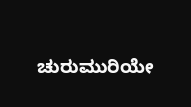ಚುರುಮುರಿಯೇ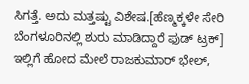ಸಿಗತ್ತೆ. ಅದು ಮತ್ತಷ್ಟು ವಿಶೇಷ.[ಹೆಣ್ಮಕ್ಕಳೇ ಸೇರಿ ಬೆಂಗಳೂರಿನಲ್ಲಿ ಶುರು ಮಾಡಿದ್ದಾರೆ ಫುಡ್ ಟ್ರಕ್]
ಇಲ್ಲಿಗೆ ಹೋದ ಮೇಲೆ ರಾಜಕುಮಾರ್ ಭೇಲ್,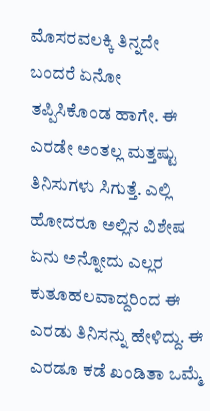ಮೊಸರವಲಕ್ಕಿ ತಿನ್ನದೇ ಬಂದರೆ ಏನೋ ತಪ್ಪಿಸಿಕೊಂಡ ಹಾಗೇ. ಈ ಎರಡೇ ಅಂತಲ್ಲ ಮತ್ತಷ್ಟು ತಿನಿಸುಗಳು ಸಿಗುತ್ತೆ. ಎಲ್ಲಿ ಹೋದರೂ ಅಲ್ಲಿನ ವಿಶೇಷ ಏನು ಅನ್ನೋದು ಎಲ್ಲರ ಕುತೂಹಲವಾದ್ದರಿಂದ ಈ ಎರಡು ತಿನಿಸನ್ನು ಹೇಳಿದ್ದು. ಈ ಎರಡೂ ಕಡೆ ಖಂಡಿತಾ ಒಮ್ಮೆ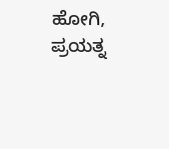ಹೋಗಿ, ಪ್ರಯತ್ನ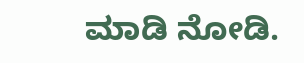ಮಾಡಿ ನೋಡಿ.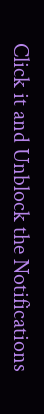Click it and Unblock the Notifications